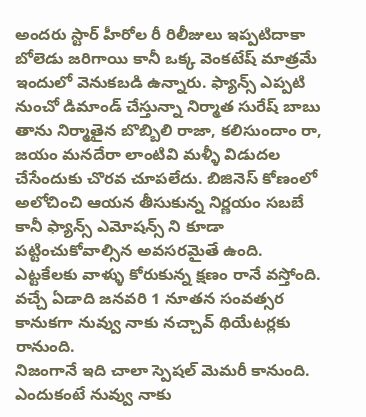అందరు స్టార్ హీరోల రీ రిలీజులు ఇప్పటిదాకా బోలెడు జరిగాయి కానీ ఒక్క వెంకటేష్ మాత్రమే ఇందులో వెనుకబడి ఉన్నారు. ఫ్యాన్స్ ఎప్పటి నుంచో డిమాండ్ చేస్తున్నా నిర్మాత సురేష్ బాబు తాను నిర్మాతైన బొబ్బిలి రాజా, కలిసుందాం రా, జయం మనదేరా లాంటివి మళ్ళీ విడుదల చేసేందుకు చొరవ చూపలేదు. బిజినెస్ కోణంలో అలోచించి ఆయన తీసుకున్న నిర్ణయం సబబే కానీ ఫ్యాన్స్ ఎమోషన్స్ ని కూడా పట్టించుకోవాల్సిన అవసరమైతే ఉంది. ఎట్టకేలకు వాళ్ళు కోరుకున్న క్షణం రానే వస్తోంది. వచ్చే ఏడాది జనవరి 1 నూతన సంవత్సర కానుకగా నువ్వు నాకు నచ్చావ్ థియేటర్లకు రానుంది.
నిజంగానే ఇది చాలా స్పెషల్ మెమరీ కానుంది. ఎందుకంటే నువ్వు నాకు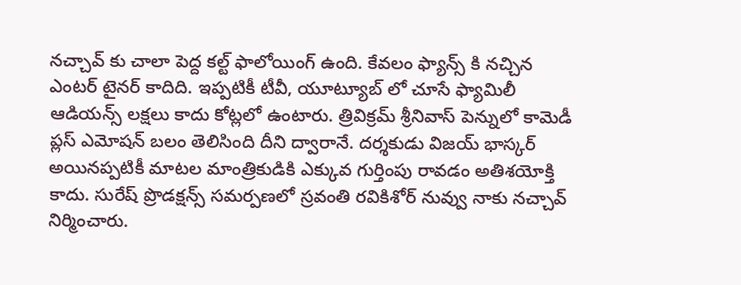నచ్చావ్ కు చాలా పెద్ద కల్ట్ ఫాలోయింగ్ ఉంది. కేవలం ఫ్యాన్స్ కి నచ్చిన ఎంటర్ టైనర్ కాదిది. ఇప్పటికీ టీవీ, యూట్యూబ్ లో చూసే ఫ్యామిలీ ఆడియన్స్ లక్షలు కాదు కోట్లలో ఉంటారు. త్రివిక్రమ్ శ్రీనివాస్ పెన్నులో కామెడీ ప్లస్ ఎమోషన్ బలం తెలిసింది దీని ద్వారానే. దర్శకుడు విజయ్ భాస్కర్ అయినప్పటికీ మాటల మాంత్రికుడికి ఎక్కువ గుర్తింపు రావడం అతిశయోక్తి కాదు. సురేష్ ప్రొడక్షన్స్ సమర్పణలో స్రవంతి రవికిశోర్ నువ్వు నాకు నచ్చావ్ నిర్మించారు.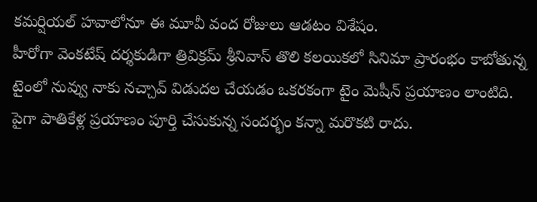కమర్షియల్ హవాలోనూ ఈ మూవీ వంద రోజులు ఆడటం విశేషం.
హీరోగా వెంకటేష్ దర్శకుడిగా త్రివిక్రమ్ శ్రీనివాస్ తొలి కలయికలో సినిమా ప్రారంభం కాబోతున్న టైంలో నువ్వు నాకు నచ్చావ్ విడుదల చేయడం ఒకరకంగా టైం మెషీన్ ప్రయాణం లాంటిది. పైగా పాతికేళ్ల ప్రయాణం పూర్తి చేసుకున్న సందర్భం కన్నా మరొకటి రాదు.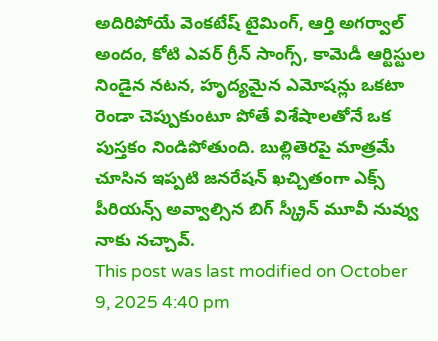అదిరిపోయే వెంకటేష్ టైమింగ్, ఆర్తి అగర్వాల్ అందం, కోటి ఎవర్ గ్రీన్ సాంగ్స్, కామెడీ ఆర్టిస్టుల నిండైన నటన, హృద్యమైన ఎమోషన్లు ఒకటా రెండా చెప్పుకుంటూ పోతే విశేషాలతోనే ఒక పుస్తకం నిండిపోతుంది. బుల్లితెరపై మాత్రమే చూసిన ఇప్పటి జనరేషన్ ఖచ్చితంగా ఎక్స్ పీరియన్స్ అవ్వాల్సిన బిగ్ స్క్రీన్ మూవీ నువ్వు నాకు నచ్చావ్.
This post was last modified on October 9, 2025 4:40 pm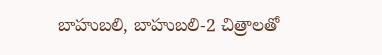బాహుబలి, బాహుబలి-2 చిత్రాలతో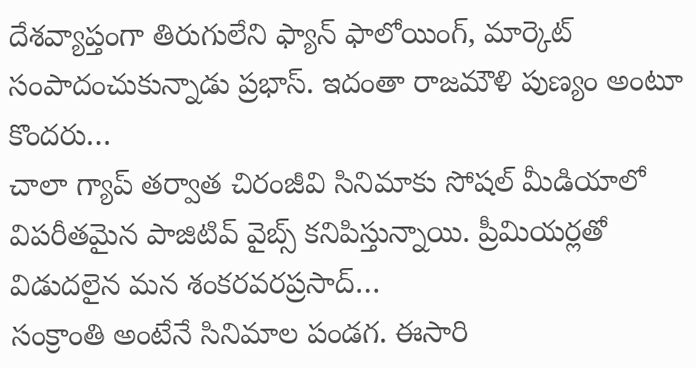దేశవ్యాప్తంగా తిరుగులేని ఫ్యాన్ ఫాలోయింగ్, మార్కెట్ సంపాదంచుకున్నాడు ప్రభాస్. ఇదంతా రాజమౌళి పుణ్యం అంటూ కొందరు…
చాలా గ్యాప్ తర్వాత చిరంజీవి సినిమాకు సోషల్ మీడియాలో విపరీతమైన పాజిటివ్ వైబ్స్ కనిపిస్తున్నాయి. ప్రీమియర్లతో విడుదలైన మన శంకరవరప్రసాద్…
సంక్రాంతి అంటేనే సినిమాల పండగ. ఈసారి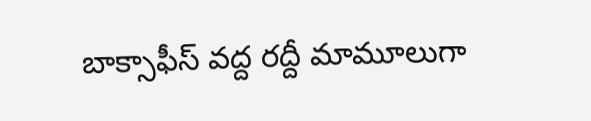బాక్సాఫీస్ వద్ద రద్దీ మామూలుగా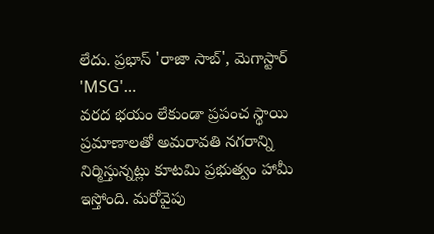లేదు. ప్రభాస్ 'రాజా సాబ్', మెగాస్టార్ 'MSG'…
వరద భయం లేకుండా ప్రపంచ స్థాయి ప్రమాణాలతో అమరావతి నగరాన్ని నిర్మిస్తున్నట్లు కూటమి ప్రభుత్వం హామీ ఇస్తోంది. మరోవైపు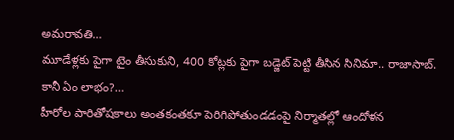అమరావతి…
మూడేళ్లకు పైగా టైం తీసుకుని, 400 కోట్లకు పైగా బడ్జెట్ పెట్టి తీసిన సినిమా.. రాజాసాబ్. కానీ ఏం లాభం?…
హీరోల పారితోషకాలు అంతకంతకూ పెరిగిపోతుండడంపై నిర్మాతల్లో ఆందోళన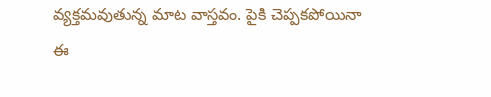వ్యక్తమవుతున్న మాట వాస్తవం. పైకి చెప్పకపోయినా ఈ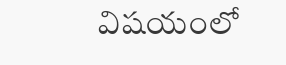విషయంలో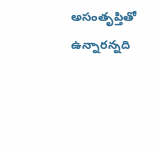అసంతృప్తితో ఉన్నారన్నది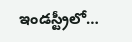ఇండస్ట్రీలో…